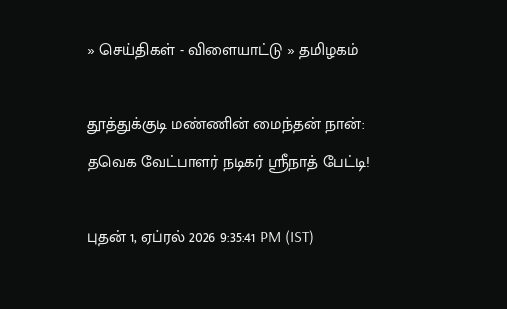» செய்திகள் - விளையாட்டு » தமிழகம்

தூத்துக்குடி மண்ணின் மைந்தன் நான்: தவெக வேட்பாளர் நடிகர் ஸ்ரீநாத் பேட்டி!

புதன் 1, ஏப்ரல் 2026 9:35:41 PM (IST)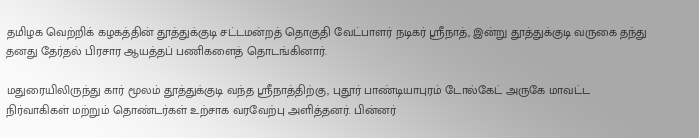தமிழக வெற்றிக் கழகத்தின் தூத்துக்குடி சட்டமன்றத் தொகுதி வேட்பாளர் நடிகர் ஸ்ரீநாத், இன்று தூத்துக்குடி வருகை தந்து தனது தேர்தல் பிரசார ஆயத்தப் பணிகளைத் தொடங்கினார்.

மதுரையிலிருந்து கார் மூலம் தூத்துக்குடி வந்த ஸ்ரீநாத்திற்கு, புதூர் பாண்டியாபுரம் டோல்கேட் அருகே மாவட்ட நிர்வாகிகள் மற்றும் தொண்டர்கள் உற்சாக வரவேற்பு அளித்தனர். பின்னர்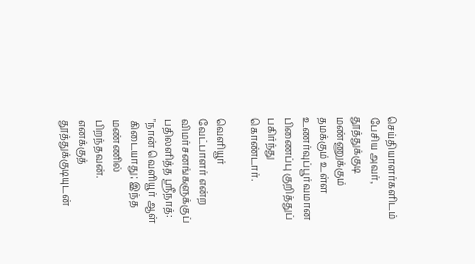செய்தியாளர்களிடம் பேசிய அவர், தூத்துக்குடி மண்ணுக்கும் தமக்கும் உள்ள உணர்வுப்பூர்வமான பிணைப்பு குறித்துப் பகிர்ந்து கொண்டார்.

வெளியூர் வேட்பாளர் என்ற விமர்சனங்களுக்குப் பதிலளித்த ஸ்ரீநாத்: "நான் வெளியூர் ஆள் கிடையாது; இந்த மண்ணில் பிறந்தவன். எனக்குத் தூத்துக்குடியுடன்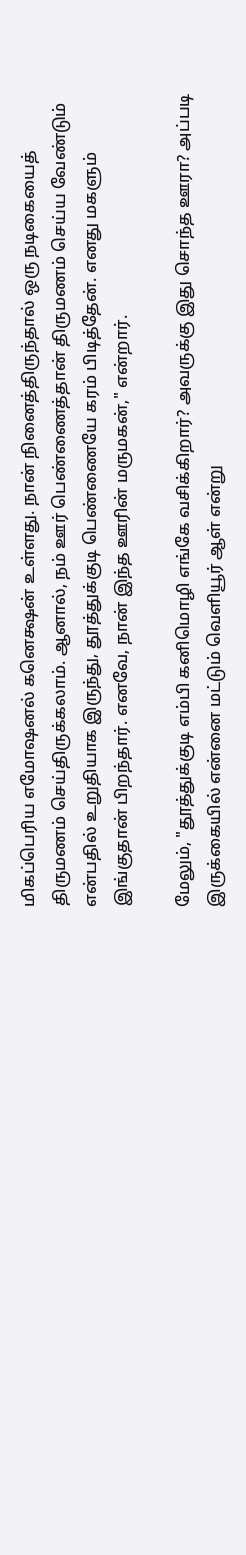மிகப்பெரிய எமோஷனல் கனெக்ஷன் உள்ளது. நான் நினைத்திருந்தால் ஒரு நடிகையைத் திருமணம் செய்திருக்கலாம். ஆனால், நம் ஊர் பெண்ணைத்தான் திருமணம் செய்ய வேண்டும் என்பதில் உறுதியாக இருந்து, தூத்துக்குடி பெண்ணையே கரம் பிடித்தேன். எனது மகளும் இங்குதான் பிறந்தார். எனவே, நான் இந்த ஊரின் மருமகன்," என்றார்.

மேலும், "தூத்துக்குடி எம்பி கனிமொழி எங்கே வசிக்கிறார்? அவருக்கு இது சொந்த ஊரா? அப்படி இருக்கையில் என்னை மட்டும் வெளியூர் ஆள் என்று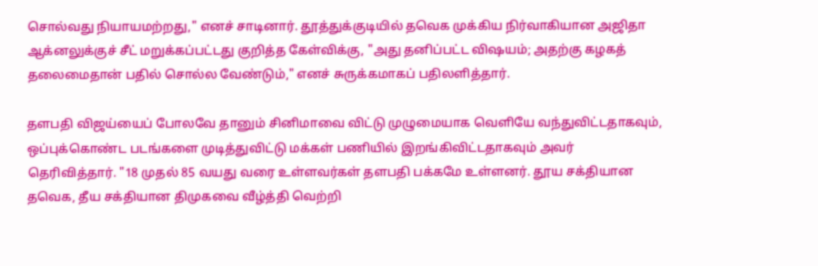சொல்வது நியாயமற்றது," எனச் சாடினார். தூத்துக்குடியில் தவெக முக்கிய நிர்வாகியான அஜிதா ஆக்னலுக்குச் சீட் மறுக்கப்பட்டது குறித்த கேள்விக்கு, "அது தனிப்பட்ட விஷயம்; அதற்கு கழகத் தலைமைதான் பதில் சொல்ல வேண்டும்," எனச் சுருக்கமாகப் பதிலளித்தார்.

தளபதி விஜய்யைப் போலவே தானும் சினிமாவை விட்டு முழுமையாக வெளியே வந்துவிட்டதாகவும், ஒப்புக்கொண்ட படங்களை முடித்துவிட்டு மக்கள் பணியில் இறங்கிவிட்டதாகவும் அவர் தெரிவித்தார். "18 முதல் 85 வயது வரை உள்ளவர்கள் தளபதி பக்கமே உள்ளனர். தூய சக்தியான தவெக, தீய சக்தியான திமுகவை வீழ்த்தி வெற்றி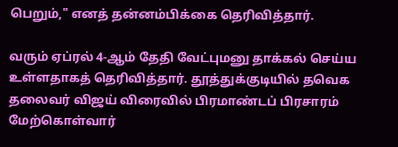பெறும்," எனத் தன்னம்பிக்கை தெரிவித்தார்.

வரும் ஏப்ரல் 4-ஆம் தேதி வேட்புமனு தாக்கல் செய்ய உள்ளதாகத் தெரிவித்தார். தூத்துக்குடியில் தவெக தலைவர் விஜய் விரைவில் பிரமாண்டப் பிரசாரம் மேற்கொள்வார்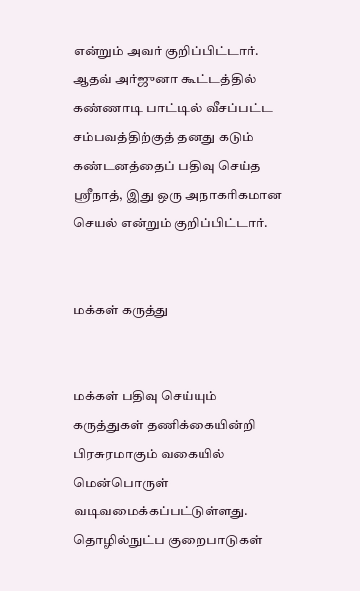என்றும் அவர் குறிப்பிட்டார். ஆதவ் அர்ஜுனா கூட்டத்தில் கண்ணாடி பாட்டில் வீசப்பட்ட சம்பவத்திற்குத் தனது கடும் கண்டனத்தைப் பதிவு செய்த ஸ்ரீநாத், இது ஒரு அநாகரிகமான செயல் என்றும் குறிப்பிட்டார்.


மக்கள் கருத்து


மக்கள் பதிவு செய்யும் கருத்துகள் தணிக்கையின்றி பிரசுரமாகும் வகையில் மென்பொருள் வடிவமைக்கப்பட்டுள்ளது. தொழில்நுட்ப குறைபாடுகள்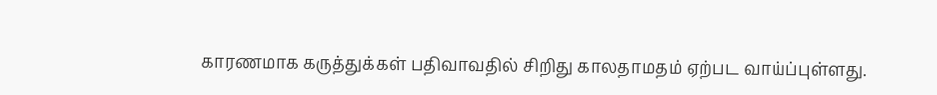காரணமாக கருத்துக்கள் பதிவாவதில் சிறிது காலதாமதம் ஏற்பட வாய்ப்புள்ளது.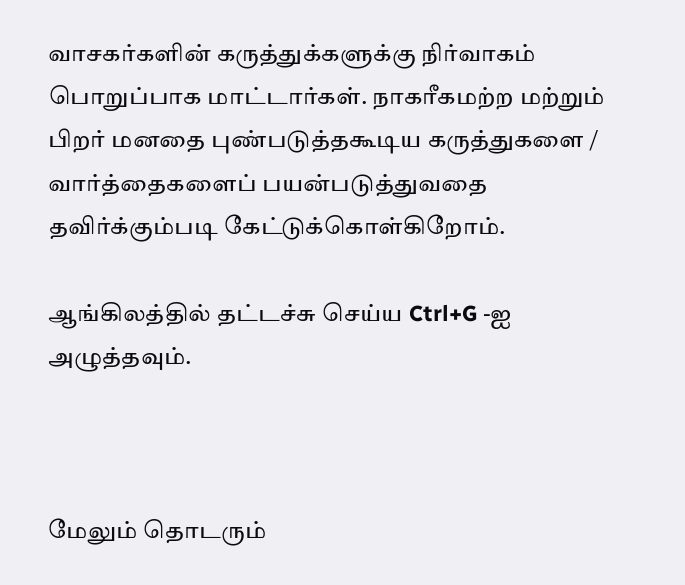வாசகர்களின் கருத்துக்களுக்கு நிர்வாகம் பொறுப்பாக மாட்டார்கள். நாகரீகமற்ற மற்றும் பிறர் மனதை புண்படுத்தகூடிய கருத்துகளை / வார்த்தைகளைப் பயன்படுத்துவதை தவிர்க்கும்படி கேட்டுக்கொள்கிறோம்.

ஆங்கிலத்தில் தட்டச்சு செய்ய Ctrl+G -ஐ அழுத்தவும்.



மேலும் தொடரும்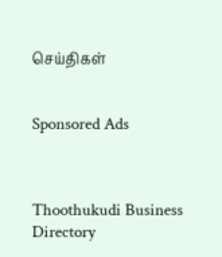செய்திகள்


Sponsored Ads



Thoothukudi Business Directory